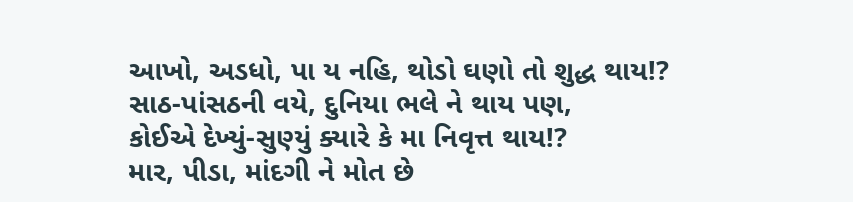આખો, અડધો, પા ય નહિ, થોડો ઘણો તો શુદ્ધ થાય!?
સાઠ-પાંસઠની વયે, દુનિયા ભલે ને થાય પણ,
કોઈએ દેખ્યું-સુણ્યું ક્યારે કે મા નિવૃત્ત થાય!?
માર, પીડા, માંદગી ને મોત છે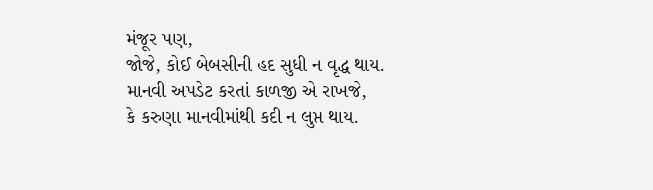મંજૂર પણ,
જોજે, કોઈ બેબસીની હદ સુધી ન વૃદ્ધ થાય.
માનવી અપડેટ કરતાં કાળજી એ રાખજે,
કે કરુણા માનવીમાંથી કદી ન લુપ્ત થાય.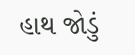હાથ જોડું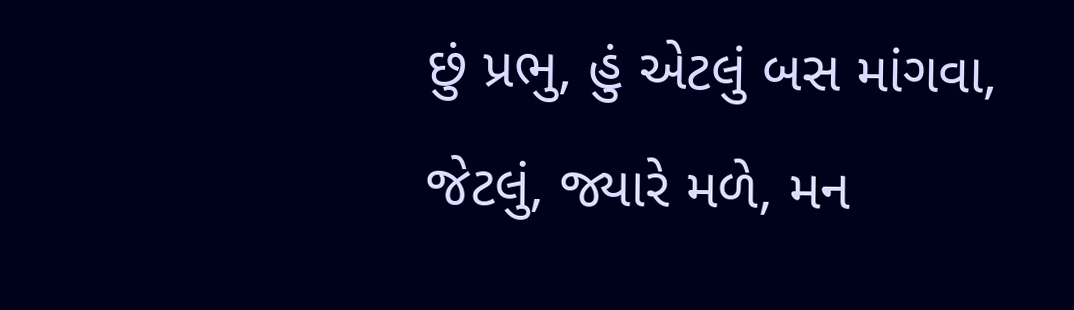છું પ્રભુ, હું એટલું બસ માંગવા,
જેટલું, જ્યારે મળે, મન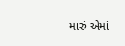મારું એમાં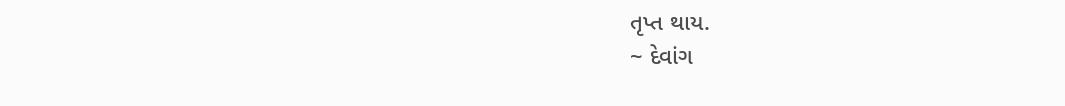તૃપ્ત થાય.
~ દેવાંગ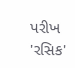પરીખ 'રસિક'